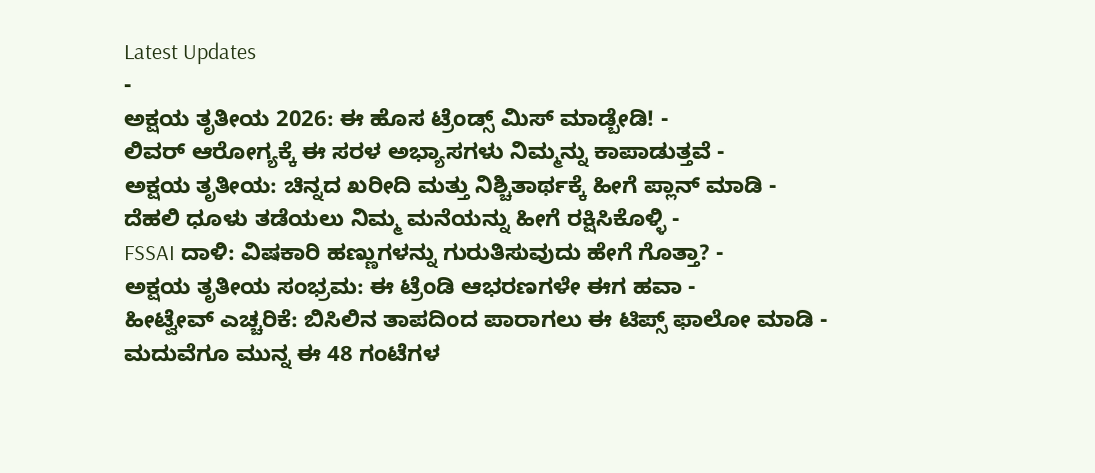Latest Updates
-
ಅಕ್ಷಯ ತೃತೀಯ 2026: ಈ ಹೊಸ ಟ್ರೆಂಡ್ಸ್ ಮಿಸ್ ಮಾಡ್ಬೇಡಿ! -
ಲಿವರ್ ಆರೋಗ್ಯಕ್ಕೆ ಈ ಸರಳ ಅಭ್ಯಾಸಗಳು ನಿಮ್ಮನ್ನು ಕಾಪಾಡುತ್ತವೆ -
ಅಕ್ಷಯ ತೃತೀಯ: ಚಿನ್ನದ ಖರೀದಿ ಮತ್ತು ನಿಶ್ಚಿತಾರ್ಥಕ್ಕೆ ಹೀಗೆ ಪ್ಲಾನ್ ಮಾಡಿ -
ದೆಹಲಿ ಧೂಳು ತಡೆಯಲು ನಿಮ್ಮ ಮನೆಯನ್ನು ಹೀಗೆ ರಕ್ಷಿಸಿಕೊಳ್ಳಿ -
FSSAI ದಾಳಿ: ವಿಷಕಾರಿ ಹಣ್ಣುಗಳನ್ನು ಗುರುತಿಸುವುದು ಹೇಗೆ ಗೊತ್ತಾ? -
ಅಕ್ಷಯ ತೃತೀಯ ಸಂಭ್ರಮ: ಈ ಟ್ರೆಂಡಿ ಆಭರಣಗಳೇ ಈಗ ಹವಾ -
ಹೀಟ್ವೇವ್ ಎಚ್ಚರಿಕೆ: ಬಿಸಿಲಿನ ತಾಪದಿಂದ ಪಾರಾಗಲು ಈ ಟಿಪ್ಸ್ ಫಾಲೋ ಮಾಡಿ -
ಮದುವೆಗೂ ಮುನ್ನ ಈ 48 ಗಂಟೆಗಳ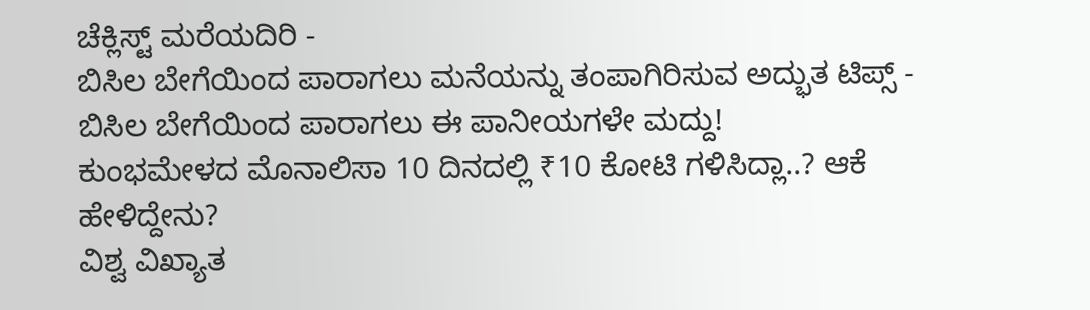ಚೆಕ್ಲಿಸ್ಟ್ ಮರೆಯದಿರಿ -
ಬಿಸಿಲ ಬೇಗೆಯಿಂದ ಪಾರಾಗಲು ಮನೆಯನ್ನು ತಂಪಾಗಿರಿಸುವ ಅದ್ಭುತ ಟಿಪ್ಸ್ -
ಬಿಸಿಲ ಬೇಗೆಯಿಂದ ಪಾರಾಗಲು ಈ ಪಾನೀಯಗಳೇ ಮದ್ದು!
ಕುಂಭಮೇಳದ ಮೊನಾಲಿಸಾ 10 ದಿನದಲ್ಲಿ ₹10 ಕೋಟಿ ಗಳಿಸಿದ್ಲಾ..? ಆಕೆ ಹೇಳಿದ್ದೇನು?
ವಿಶ್ವ ವಿಖ್ಯಾತ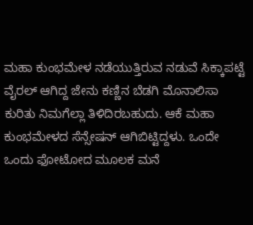ಮಹಾ ಕುಂಭಮೇಳ ನಡೆಯುತ್ತಿರುವ ನಡುವೆ ಸಿಕ್ಕಾಪಟ್ಟೆ ವೈರಲ್ ಆಗಿದ್ದ ಜೇನು ಕಣ್ಣಿನ ಬೆಡಗಿ ಮೊನಾಲಿಸಾ ಕುರಿತು ನಿಮಗೆಲ್ಲಾ ತಿಳಿದಿರಬಹುದು. ಆಕೆ ಮಹಾ ಕುಂಭಮೇಳದ ಸೆನ್ಸೇಷನ್ ಆಗಿಬಿಟ್ಟಿದ್ದಳು. ಒಂದೇ ಒಂದು ಫೋಟೋದ ಮೂಲಕ ಮನೆ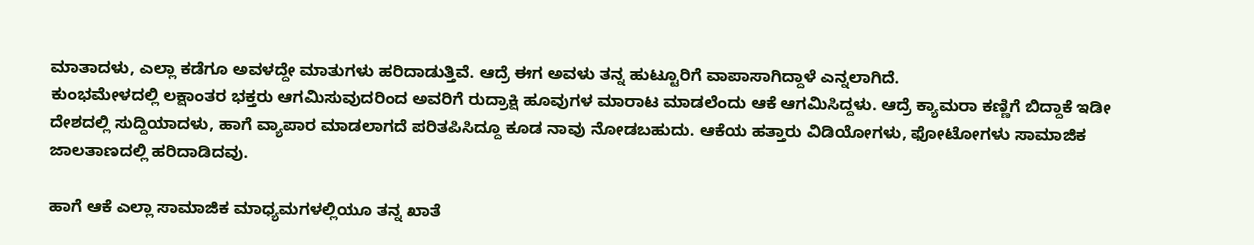ಮಾತಾದಳು, ಎಲ್ಲಾ ಕಡೆಗೂ ಅವಳದ್ದೇ ಮಾತುಗಳು ಹರಿದಾಡುತ್ತಿವೆ. ಆದ್ರೆ ಈಗ ಅವಳು ತನ್ನ ಹುಟ್ಟೂರಿಗೆ ವಾಪಾಸಾಗಿದ್ದಾಳೆ ಎನ್ನಲಾಗಿದೆ.
ಕುಂಭಮೇಳದಲ್ಲಿ ಲಕ್ಷಾಂತರ ಭಕ್ತರು ಆಗಮಿಸುವುದರಿಂದ ಅವರಿಗೆ ರುದ್ರಾಕ್ಷಿ ಹೂವುಗಳ ಮಾರಾಟ ಮಾಡಲೆಂದು ಆಕೆ ಆಗಮಿಸಿದ್ದಳು. ಆದ್ರೆ ಕ್ಯಾಮರಾ ಕಣ್ಣಿಗೆ ಬಿದ್ದಾಕೆ ಇಡೀ ದೇಶದಲ್ಲಿ ಸುದ್ದಿಯಾದಳು, ಹಾಗೆ ವ್ಯಾಪಾರ ಮಾಡಲಾಗದೆ ಪರಿತಪಿಸಿದ್ದೂ ಕೂಡ ನಾವು ನೋಡಬಹುದು. ಆಕೆಯ ಹತ್ತಾರು ವಿಡಿಯೋಗಳು, ಫೋಟೋಗಳು ಸಾಮಾಜಿಕ ಜಾಲತಾಣದಲ್ಲಿ ಹರಿದಾಡಿದವು.

ಹಾಗೆ ಆಕೆ ಎಲ್ಲಾ ಸಾಮಾಜಿಕ ಮಾಧ್ಯಮಗಳಲ್ಲಿಯೂ ತನ್ನ ಖಾತೆ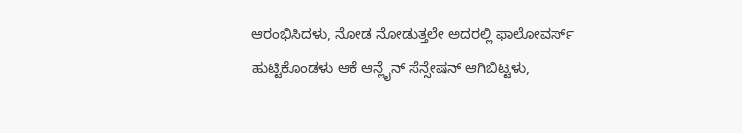ಆರಂಭಿಸಿದಳು, ನೋಡ ನೋಡುತ್ತಲೇ ಅದರಲ್ಲಿ ಫಾಲೋವರ್ಸ್ ಹುಟ್ಟಿಕೊಂಡಳು ಆಕೆ ಆನ್ಲೈನ್ ಸೆನ್ಸೇಷನ್ ಆಗಿಬಿಟ್ಟಳು,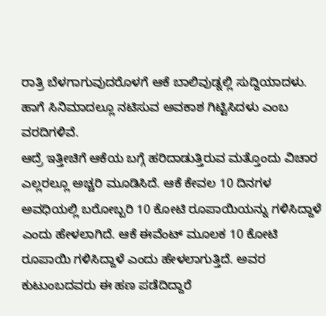ರಾತ್ರಿ ಬೆಳಗಾಗುವುದರೊಳಗೆ ಆಕೆ ಬಾಲಿವುಡ್ನಲ್ಲಿ ಸುದ್ದಿಯಾದಳು. ಹಾಗೆ ಸಿನಿಮಾದಲ್ಲೂ ನಟಿಸುವ ಅವಕಾಶ ಗಿಟ್ಟಿಸಿದಳು ಎಂಬ ವರದಿಗಳಿವೆ.
ಆದ್ರೆ ಇತ್ತೀಚಿಗೆ ಆಕೆಯ ಬಗ್ಗೆ ಹರಿದಾಡುತ್ತಿರುವ ಮತ್ತೊಂದು ವಿಚಾರ ಎಲ್ಲರಲ್ಲೂ ಅಚ್ಚರಿ ಮೂಡಿಸಿದೆ. ಆಕೆ ಕೇವಲ 10 ದಿನಗಳ ಅವಧಿಯಲ್ಲಿ ಬರೋಬ್ಬರಿ 10 ಕೋಟಿ ರೂಪಾಯಿಯನ್ನು ಗಳಿಸಿದ್ದಾಳೆ ಎಂದು ಹೇಳಲಾಗಿದೆ. ಆಕೆ ಈವೆಂಟ್ ಮೂಲಕ 10 ಕೋಟಿ ರೂಪಾಯಿ ಗಳಿಸಿದ್ದಾಳೆ ಎಂದು ಹೇಳಲಾಗುತ್ತಿದೆ. ಅವರ ಕುಟುಂಬದವರು ಈ ಹಣ ಪಡೆದಿದ್ದಾರೆ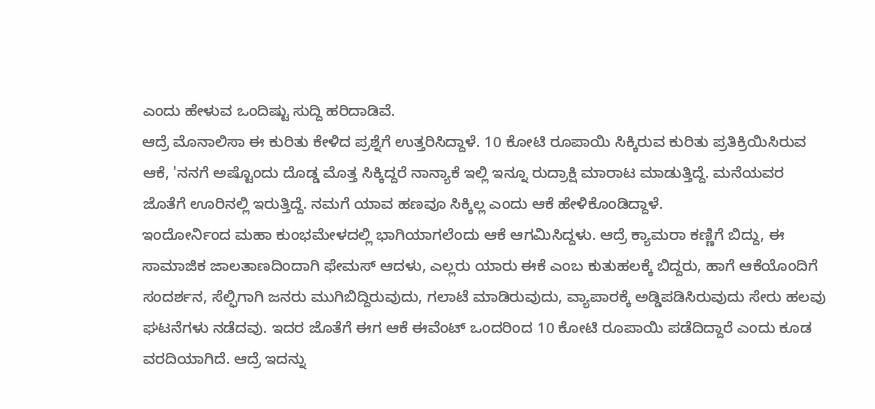ಎಂದು ಹೇಳುವ ಒಂದಿಷ್ಟು ಸುದ್ದಿ ಹರಿದಾಡಿವೆ.
ಆದ್ರೆ ಮೊನಾಲಿಸಾ ಈ ಕುರಿತು ಕೇಳಿದ ಪ್ರಶ್ನೆಗೆ ಉತ್ತರಿಸಿದ್ದಾಳೆ. 10 ಕೋಟಿ ರೂಪಾಯಿ ಸಿಕ್ಕಿರುವ ಕುರಿತು ಪ್ರತಿಕ್ರಿಯಿಸಿರುವ ಆಕೆ, 'ನನಗೆ ಅಷ್ಟೊಂದು ದೊಡ್ಡ ಮೊತ್ತ ಸಿಕ್ಕಿದ್ದರೆ ನಾನ್ಯಾಕೆ ಇಲ್ಲಿ ಇನ್ನೂ ರುದ್ರಾಕ್ಷಿ ಮಾರಾಟ ಮಾಡುತ್ತಿದ್ದೆ. ಮನೆಯವರ ಜೊತೆಗೆ ಊರಿನಲ್ಲಿ ಇರುತ್ತಿದ್ದೆ. ನಮಗೆ ಯಾವ ಹಣವೂ ಸಿಕ್ಕಿಲ್ಲ ಎಂದು ಆಕೆ ಹೇಳಿಕೊಂಡಿದ್ದಾಳೆ.
ಇಂದೋರ್ನಿಂದ ಮಹಾ ಕುಂಭಮೇಳದಲ್ಲಿ ಭಾಗಿಯಾಗಲೆಂದು ಆಕೆ ಆಗಮಿಸಿದ್ದಳು. ಆದ್ರೆ ಕ್ಯಾಮರಾ ಕಣ್ಣಿಗೆ ಬಿದ್ದು, ಈ ಸಾಮಾಜಿಕ ಜಾಲತಾಣದಿಂದಾಗಿ ಫೇಮಸ್ ಆದಳು, ಎಲ್ಲರು ಯಾರು ಈಕೆ ಎಂಬ ಕುತುಹಲಕ್ಕೆ ಬಿದ್ದರು, ಹಾಗೆ ಆಕೆಯೊಂದಿಗೆ ಸಂದರ್ಶನ, ಸೆಲ್ಫಿಗಾಗಿ ಜನರು ಮುಗಿಬಿದ್ದಿರುವುದು, ಗಲಾಟೆ ಮಾಡಿರುವುದು, ವ್ಯಾಪಾರಕ್ಕೆ ಅಡ್ಡಿಪಡಿಸಿರುವುದು ಸೇರು ಹಲವು ಘಟನೆಗಳು ನಡೆದವು. ಇದರ ಜೊತೆಗೆ ಈಗ ಆಕೆ ಈವೆಂಟ್ ಒಂದರಿಂದ 10 ಕೋಟಿ ರೂಪಾಯಿ ಪಡೆದಿದ್ದಾರೆ ಎಂದು ಕೂಡ ವರದಿಯಾಗಿದೆ. ಆದ್ರೆ ಇದನ್ನು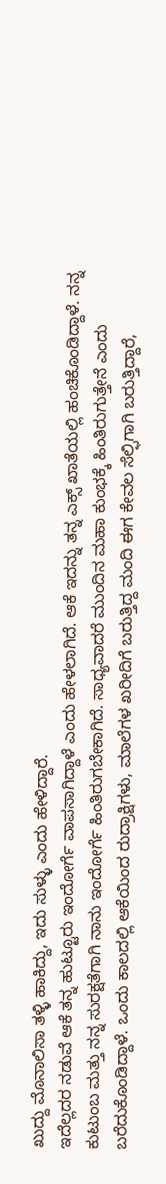ಖುದ್ದು ಮೊನಾಲಿಸಾ ತಳ್ಳಿ ಹಾಕಿದ್ದು, ಇದು ಸುಳ್ಳು ಎಂದು ಹೇಳಿದ್ದಾರೆ.
ಇದೆಲ್ಲದರ ನಡುವೆ ಆಕೆ ತನ್ನ ಹುಟ್ಟೂರು ಇಂದೋರ್ಗೆ ವಾಪಸಾಗಿದ್ದಾಳೆ ಎಂದು ಹೇಳಲಾಗಿದೆ. ಆಕೆ ಇದನ್ನು ತನ್ನ ಎಕ್ಸ್ ಖಾತೆಯಲ್ಲಿ ಹಂಚಿಕೊಂಡಿದ್ದಾಳೆ. ನನ್ನ ಕುಟುಂಬ ಮತ್ತು ನನ್ನ ಸುರಕ್ಷತೆಗಾಗಿ ನಾನು ಇಂದೋರ್ಗೆ ಹಿಂತಿರುಗಬೇಕಾಗಿದೆ. ಸಾಧ್ಯವಾದರೆ ಮುಂದಿನ ಮಹಾ ಕುಂಭಕ್ಕೆ ಹಿಂತಿರುಗುತ್ತೇನೆ ಎಂದು ಬರೆದುಕೊಂಡಿದ್ದಾಳೆ. ಒಂದು ಕಾಲದಲ್ಲಿ ಆಕೆಯಿಂದ ರುದ್ರಾಕ್ಷಿಗಳು, ಮಾಲೆಗಳ ಖರೀದಿಗೆ ಬರುತ್ತಿದ್ದ ಮಂದಿ ಈಗ ಕೇವಲ ಸೆಲ್ಫಿಗಾಗಿ ಬರುತ್ತಿದ್ದಾರೆ,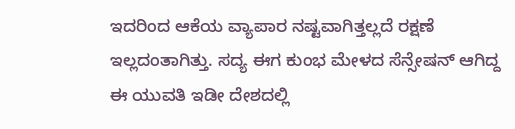ಇದರಿಂದ ಆಕೆಯ ವ್ಯಾಪಾರ ನಷ್ಟವಾಗಿತ್ತಲ್ಲದೆ ರಕ್ಷಣೆ ಇಲ್ಲದಂತಾಗಿತ್ತು. ಸದ್ಯ ಈಗ ಕುಂಭ ಮೇಳದ ಸೆನ್ಸೇಷನ್ ಆಗಿದ್ದ ಈ ಯುವತಿ ಇಡೀ ದೇಶದಲ್ಲಿ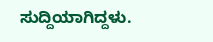ಸುದ್ದಿಯಾಗಿದ್ದಳು.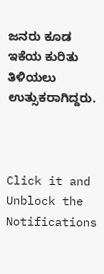ಜನರು ಕೂಡ ಇಕೆಯ ಕುರಿತು ತಿಳಿಯಲು ಉತ್ಸುಕರಾಗಿದ್ದರು.



Click it and Unblock the Notifications